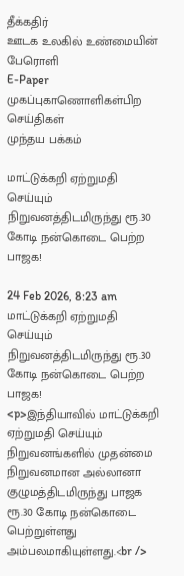தீக்கதிர்
ஊடக உலகில் உண்மையின் பேரொளி
E-Paper
முகப்புகாணொளிகள்பிற செய்திகள்
முந்தய பக்கம்

மாட்டுக்கறி ஏற்றுமதி செய்யும் நிறுவனத்திடமிருந்து ரூ.30 கோடி நன்கொடை பெற்ற பாஜக!

24 Feb 2026, 8:23 am
மாட்டுக்கறி ஏற்றுமதி செய்யும் நிறுவனத்திடமிருந்து ரூ.30 கோடி நன்கொடை பெற்ற பாஜக!
<p>இந்தியாவில் மாட்டுக்கறி ஏற்றுமதி செய்யும் நிறுவனங்களில் முதன்மை நிறுவனமான அல்லானா குழுமத்திடமிருந்து பாஜக ரூ.30 கோடி நன்கொடை பெற்றுள்ளது அம்பலமாகியுள்ளது.<br />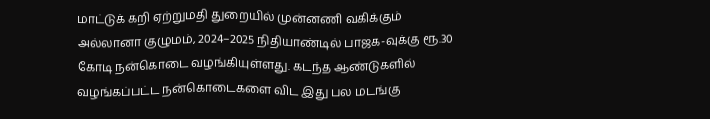மாட்டுக் கறி ஏற்றுமதி துறையில் முன்னணி வகிக்கும் அல்லானா குழுமம், 2024–2025 நிதியாண்டில் பாஜக-வுக்கு ரூ.30 கோடி நன்கொடை வழங்கியுள்ளது. கடந்த ஆண்டுகளில் வழங்கப்பட்ட நன்கொடைகளை விட இது பல மடங்கு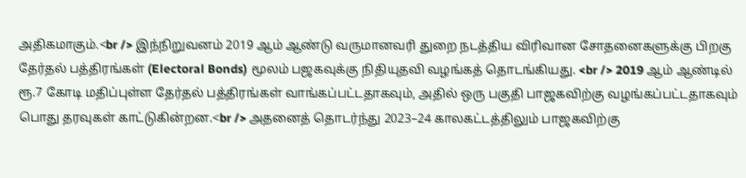அதிகமாகும்.<br /> இந்நிறுவனம் 2019 ஆம் ஆண்டு வருமானவரி துறை நடத்திய விரிவான சோதனைகளுக்கு பிறகு தேர்தல் பத்திரங்கள் (Electoral Bonds) மூலம் பஜகவுக்கு நிதியுதவி வழங்கத் தொடங்கியது. <br /> 2019 ஆம் ஆண்டில் ரூ.7 கோடி மதிப்புள்ள தேர்தல் பத்திரங்கள் வாங்கப்பட்டதாகவும், அதில் ஒரு பகுதி பாஜகவிற்கு வழங்கப்பட்டதாகவும் பொது தரவுகள் காட்டுகின்றன.<br /> அதனைத் தொடர்ந்து 2023–24 காலகட்டத்திலும் பாஜகவிற்கு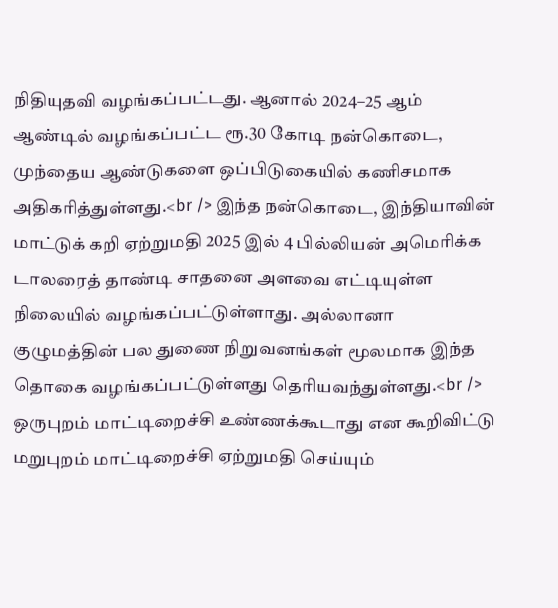நிதியுதவி வழங்கப்பட்டது. ஆனால் 2024–25 ஆம் ஆண்டில் வழங்கப்பட்ட ரூ.30 கோடி நன்கொடை, முந்தைய ஆண்டுகளை ஒப்பிடுகையில் கணிசமாக அதிகரித்துள்ளது.<br /> இந்த நன்கொடை, இந்தியாவின் மாட்டுக் கறி ஏற்றுமதி 2025 இல் 4 பில்லியன் அமெரிக்க டாலரைத் தாண்டி சாதனை அளவை எட்டியுள்ள நிலையில் வழங்கப்பட்டுள்ளாது. அல்லானா குழுமத்தின் பல துணை நிறுவனங்கள் மூலமாக இந்த தொகை வழங்கப்பட்டுள்ளது தெரியவந்துள்ளது.<br /> ஒருபுறம் மாட்டிறைச்சி உண்ணக்கூடாது என கூறிவிட்டு மறுபுறம் மாட்டிறைச்சி ஏற்றுமதி செய்யும்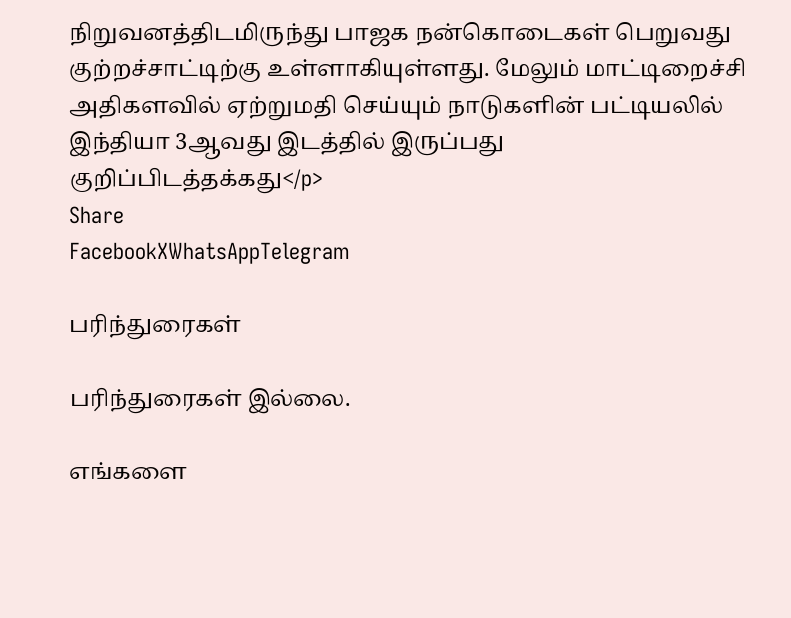நிறுவனத்திடமிருந்து பாஜக நன்கொடைகள் பெறுவது குற்றச்சாட்டிற்கு உள்ளாகியுள்ளது. மேலும் மாட்டிறைச்சி அதிகளவில் ஏற்றுமதி செய்யும் நாடுகளின் பட்டியலில் இந்தியா 3ஆவது இடத்தில் இருப்பது குறிப்பிடத்தக்கது</p>
Share
FacebookXWhatsAppTelegram

பரிந்துரைகள்

பரிந்துரைகள் இல்லை.

எங்களை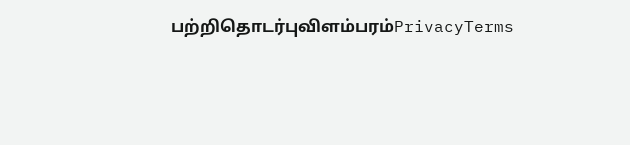பற்றிதொடர்புவிளம்பரம்PrivacyTerms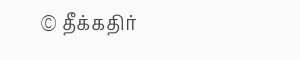© தீக்கதிர்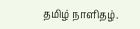தமிழ் நாளிதழ்.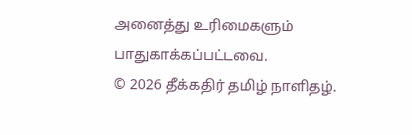அனைத்து உரிமைகளும் பாதுகாக்கப்பட்டவை.
© 2026 தீக்கதிர் தமிழ் நாளிதழ்.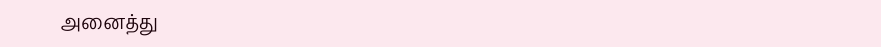அனைத்து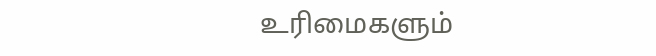உரிமைகளும்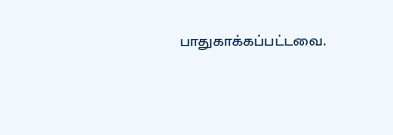பாதுகாக்கப்பட்டவை.